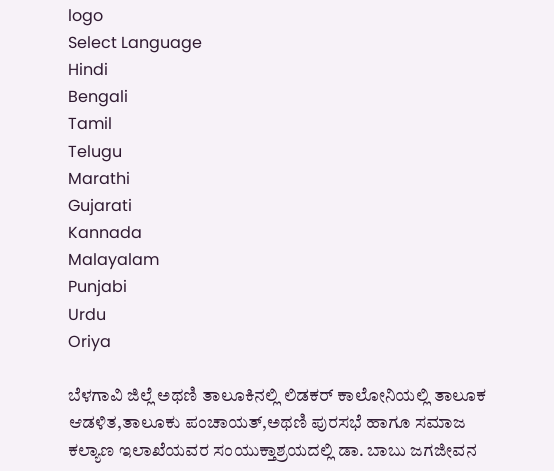logo
Select Language
Hindi
Bengali
Tamil
Telugu
Marathi
Gujarati
Kannada
Malayalam
Punjabi
Urdu
Oriya

ಬೆಳಗಾವಿ ಜಿಲ್ಲೆ ಅಥಣಿ ತಾಲೂಕಿನಲ್ಲಿ ಲಿಡಕರ್ ಕಾಲೋನಿಯಲ್ಲಿ ತಾಲೂಕ ಆಡಳಿತ,ತಾಲೂಕು ಪಂಚಾಯತ್,ಅಥಣಿ ಪುರಸಭೆ ಹಾಗೂ ಸಮಾಜ ಕಲ್ಯಾಣ ಇಲಾಖೆಯವರ ಸಂಯುಕ್ತಾಶ್ರಯದಲ್ಲಿ ಡಾ. ಬಾಬು ಜಗಜೀವನ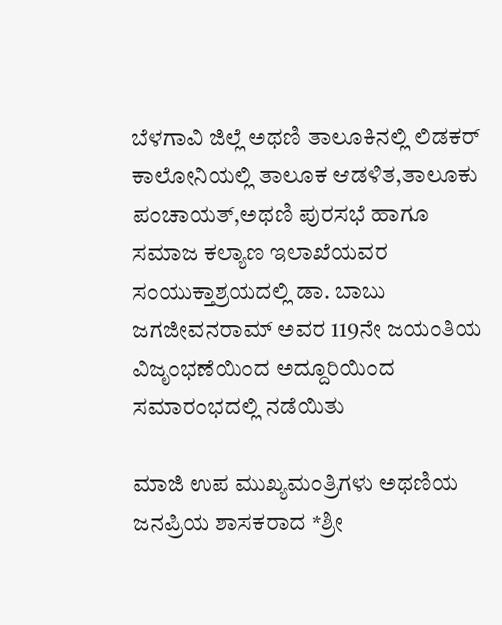ಬೆಳಗಾವಿ ಜಿಲ್ಲೆ ಅಥಣಿ ತಾಲೂಕಿನಲ್ಲಿ ಲಿಡಕರ್ ಕಾಲೋನಿಯಲ್ಲಿ ತಾಲೂಕ ಆಡಳಿತ,ತಾಲೂಕು ಪಂಚಾಯತ್,ಅಥಣಿ ಪುರಸಭೆ ಹಾಗೂ ಸಮಾಜ ಕಲ್ಯಾಣ ಇಲಾಖೆಯವರ ಸಂಯುಕ್ತಾಶ್ರಯದಲ್ಲಿ ಡಾ. ಬಾಬು ಜಗಜೀವನರಾಮ್ ಅವರ 119ನೇ ಜಯಂತಿಯ ವಿಜೃಂಭಣೆಯಿಂದ ಅದ್ದೂರಿಯಿಂದ ಸಮಾರಂಭದಲ್ಲಿ ನಡೆಯಿತು

ಮಾಜಿ ಉಪ ಮುಖ್ಯಮಂತ್ರಿಗಳು ಅಥಣಿಯ ಜನಪ್ರಿಯ ಶಾಸಕರಾದ *ಶ್ರೀ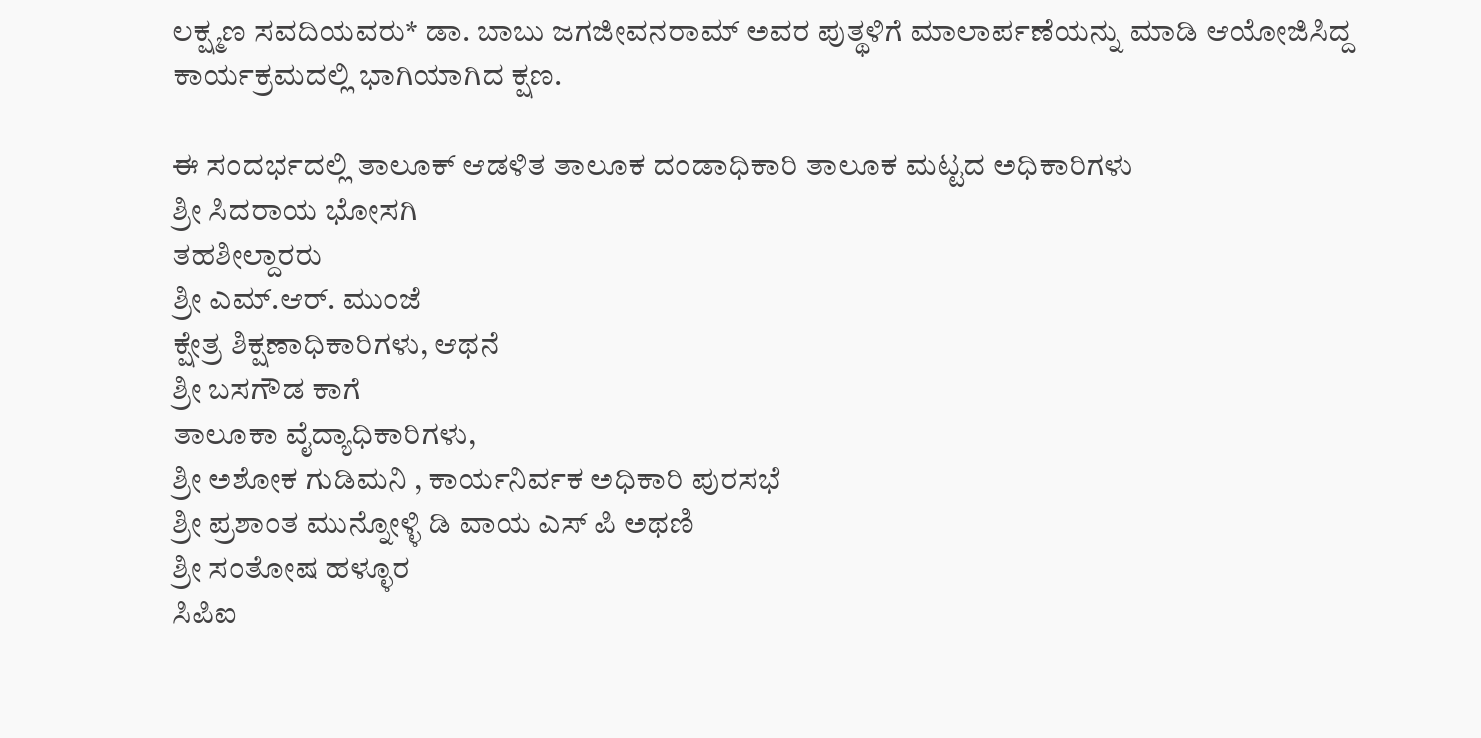ಲಕ್ಷ್ಮಣ ಸವದಿಯವರು* ಡಾ. ಬಾಬು ಜಗಜೀವನರಾಮ್ ಅವರ ಪುತ್ಥಳಿಗೆ ಮಾಲಾರ್ಪಣೆಯನ್ನು ಮಾಡಿ ಆಯೋಜಿಸಿದ್ದ ಕಾರ್ಯಕ್ರಮದಲ್ಲಿ ಭಾಗಿಯಾಗಿದ ಕ್ಷಣ.

ಈ ಸಂದರ್ಭದಲ್ಲಿ ತಾಲೂಕ್ ಆಡಳಿತ ತಾಲೂಕ ದಂಡಾಧಿಕಾರಿ ತಾಲೂಕ ಮಟ್ಟದ ಅಧಿಕಾರಿಗಳು
ಶ್ರೀ ಸಿದರಾಯ ಭೋಸಗಿ
ತಹಶೀಲ್ದಾರರು
ಶ್ರೀ ಎಮ್.ಆರ್. ಮುಂಜೆ
ಕ್ಷೇತ್ರ ಶಿಕ್ಷಣಾಧಿಕಾರಿಗಳು, ಆಥನೆ
ಶ್ರೀ ಬಸಗೌಡ ಕಾಗೆ
ತಾಲೂಕಾ ವೈದ್ಯಾಧಿಕಾರಿಗಳು,
ಶ್ರೀ ಅಶೋಕ ಗುಡಿಮನಿ , ಕಾರ್ಯನಿರ್ವಕ ಅಧಿಕಾರಿ ಪುರಸಭೆ
ಶ್ರೀ ಪ್ರಶಾಂತ ಮುನ್ನೋಳ್ಳಿ ಡಿ ವಾಯ ಎಸ್ ಪಿ ಅಥಣಿ
ಶ್ರೀ ಸಂತೋಷ ಹಳ್ಳೂರ
ಸಿಪಿಐ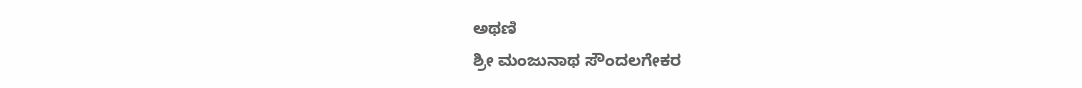ಅಥಣಿ
ಶ್ರೀ ಮಂಜುನಾಥ ಸೌಂದಲಗೇಕರ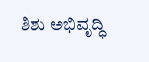ಶಿಶು ಅಭಿವೃದ್ಧಿ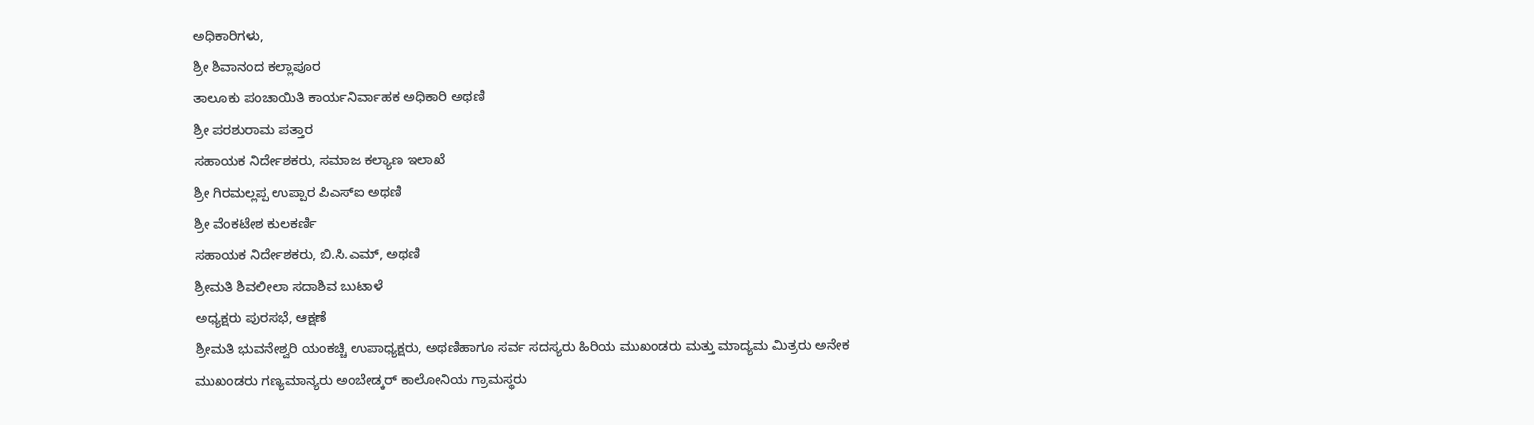ಅಧಿಕಾರಿಗಳು,
ಶ್ರೀ ಶಿವಾನಂದ ಕಲ್ಲಾಪೂರ
ತಾಲೂಕು ಪಂಚಾಯಿತಿ ಕಾರ್ಯನಿರ್ವಾಹಕ ಅಧಿಕಾರಿ ಅಥಣಿ
ಶ್ರೀ ಪರಶುರಾಮ ಪತ್ತಾರ
ಸಹಾಯಕ ನಿರ್ದೇಶಕರು, ಸಮಾಜ ಕಲ್ಯಾಣ ಇಲಾಖೆ
ಶ್ರೀ ಗಿರಮಲ್ಲಪ್ಪ ಉಪ್ಪಾರ ಪಿಎಸ್ಐ ಅಥಣಿ
ಶ್ರೀ ವೆಂಕಟೇಶ ಕುಲಕರ್ಣಿ
ಸಹಾಯಕ ನಿರ್ದೇಶಕರು, ಬಿ.ಸಿ.ಎಮ್, ಅಥಣಿ
ಶ್ರೀಮತಿ ಶಿವಲೀಲಾ ಸದಾಶಿವ ಬುಟಾಳೆ
ಅಧ್ಯಕ್ಷರು ಪುರಸಭೆ, ಆಕ್ಷಣೆ
ಶ್ರೀಮತಿ ಭುವನೇಶ್ವರಿ ಯಂಕಚ್ಚಿ ಉಪಾಧ್ಯಕ್ಷರು, ಅಥಣಿಹಾಗೂ ಸರ್ವ ಸದಸ್ಯರು ಹಿರಿಯ ಮುಖಂಡರು ಮತ್ತು ಮಾದ್ಯಮ ಮಿತ್ರರು ಅನೇಕ ಮುಖಂಡರು ಗಣ್ಯಮಾನ್ಯರು ಅಂಬೇಡ್ಕರ್ ಕಾಲೋನಿಯ ಗ್ರಾಮಸ್ಥರು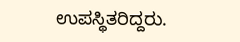ಉಪಸ್ಥಿತರಿದ್ದರು.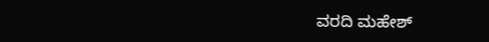ವರದಿ ಮಹೇಶ್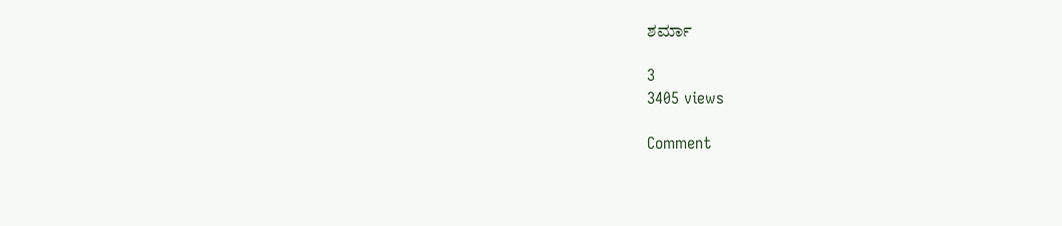ಶರ್ಮಾ

3
3405 views

Comment